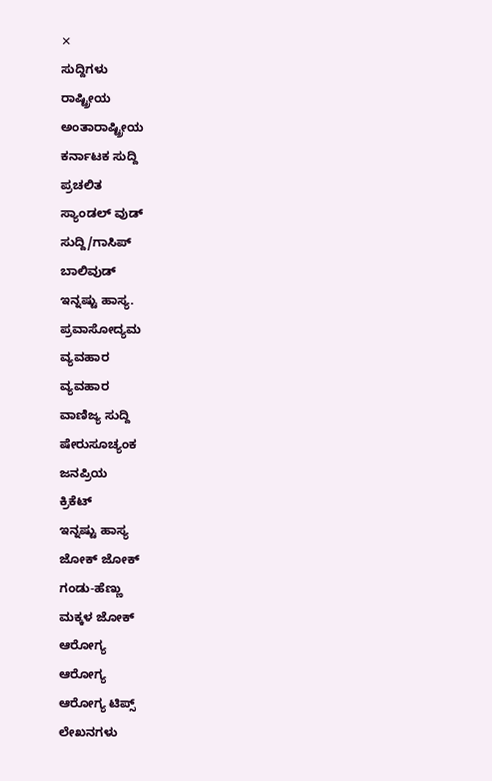✕
ಸುದ್ದಿಗಳು
ರಾಷ್ಟ್ರೀಯ
ಅಂತಾರಾಷ್ಟ್ರೀಯ
ಕರ್ನಾಟಕ ಸುದ್ದಿ
ಪ್ರಚಲಿತ
ಸ್ಯಾಂಡಲ್ ವುಡ್
ಸುದ್ದಿ/ಗಾಸಿಪ್
ಬಾಲಿವುಡ್
ಇನ್ನಷ್ಟು ಹಾಸ್ಯ.
ಪ್ರವಾಸೋದ್ಯಮ
ವ್ಯವಹಾರ
ವ್ಯವಹಾರ
ವಾಣಿಜ್ಯ ಸುದ್ದಿ
ಷೇರುಸೂಚ್ಯಂಕ
ಜನಪ್ರಿಯ
ಕ್ರಿಕೆಟ್
ಇನ್ನಷ್ಟು ಹಾಸ್ಯ
ಜೋಕ್ ಜೋಕ್
ಗಂಡು-ಹೆಣ್ಣು
ಮಕ್ಕಳ ಜೋಕ್
ಆರೋಗ್ಯ
ಆರೋಗ್ಯ
ಆರೋಗ್ಯ ಟಿಪ್ಸ್
ಲೇಖನಗಳು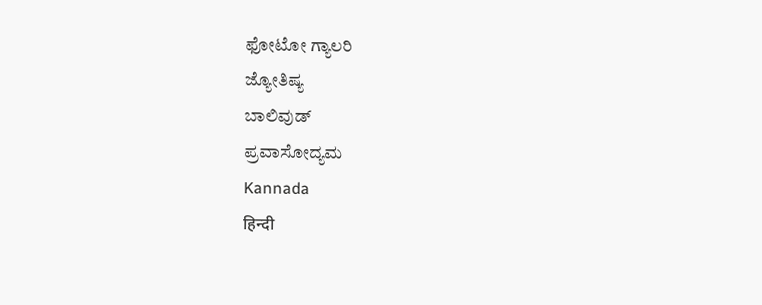ಫೋಟೋ ಗ್ಯಾಲರಿ
ಜ್ಯೋತಿಷ್ಯ
ಬಾಲಿವುಡ್
ಪ್ರವಾಸೋದ್ಯಮ
Kannada
हिन्दी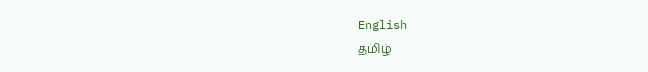English
தமிழ்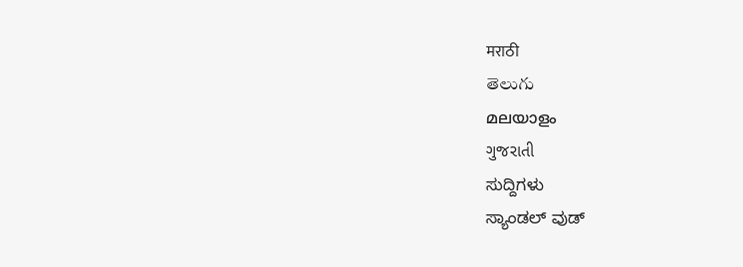मराठी
తెలుగు
മലയാളം
ગુજરાતી
ಸುದ್ದಿಗಳು
ಸ್ಯಾಂಡಲ್ ವುಡ್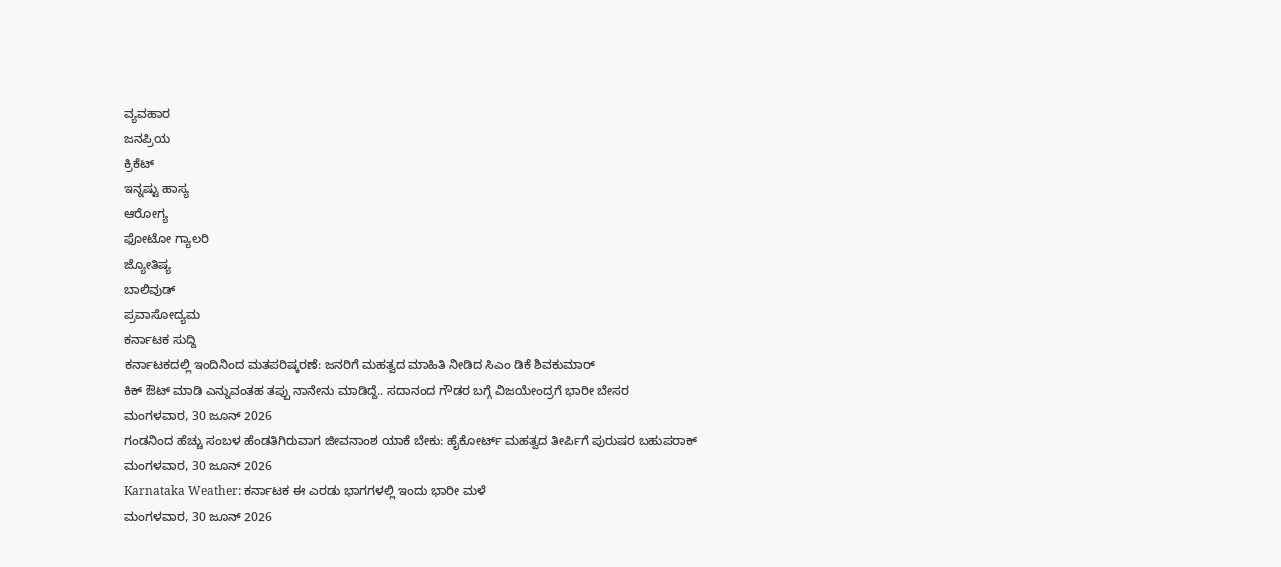ವ್ಯವಹಾರ
ಜನಪ್ರಿಯ
ಕ್ರಿಕೆಟ್
ಇನ್ನಷ್ಟು ಹಾಸ್ಯ
ಆರೋಗ್ಯ
ಫೋಟೋ ಗ್ಯಾಲರಿ
ಜ್ಯೋತಿಷ್ಯ
ಬಾಲಿವುಡ್
ಪ್ರವಾಸೋದ್ಯಮ
ಕರ್ನಾಟಕ ಸುದ್ದಿ
ಕರ್ನಾಟಕದಲ್ಲಿ ಇಂದಿನಿಂದ ಮತಪರಿಷ್ಕರಣೆ: ಜನರಿಗೆ ಮಹತ್ವದ ಮಾಹಿತಿ ನೀಡಿದ ಸಿಎಂ ಡಿಕೆ ಶಿವಕುಮಾರ್
ಕಿಕ್ ಔಟ್ ಮಾಡಿ ಎನ್ನುವಂತಹ ತಪ್ಪು ನಾನೇನು ಮಾಡಿದ್ದೆ.. ಸದಾನಂದ ಗೌಡರ ಬಗ್ಗೆ ವಿಜಯೇಂದ್ರಗೆ ಭಾರೀ ಬೇಸರ
ಮಂಗಳವಾರ, 30 ಜೂನ್ 2026
ಗಂಡನಿಂದ ಹೆಚ್ಚು ಸಂಬಳ ಹೆಂಡತಿಗಿರುವಾಗ ಜೀವನಾಂಶ ಯಾಕೆ ಬೇಕು: ಹೈಕೋರ್ಟ್ ಮಹತ್ವದ ತೀರ್ಪಿಗೆ ಪುರುಷರ ಬಹುಪರಾಕ್
ಮಂಗಳವಾರ, 30 ಜೂನ್ 2026
Karnataka Weather: ಕರ್ನಾಟಕ ಈ ಎರಡು ಭಾಗಗಳಲ್ಲಿ ಇಂದು ಭಾರೀ ಮಳೆ
ಮಂಗಳವಾರ, 30 ಜೂನ್ 2026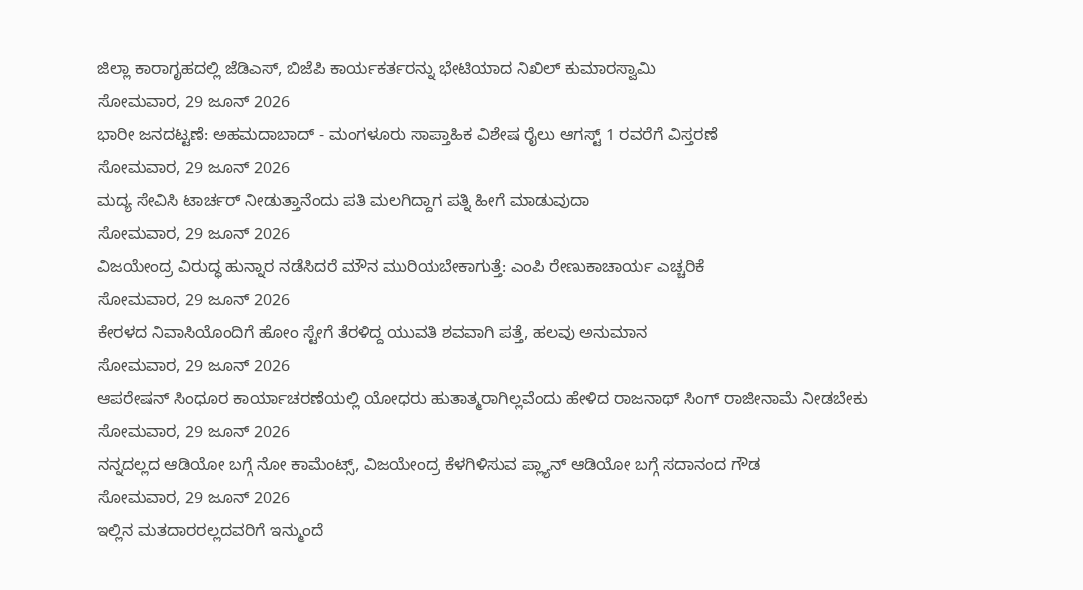ಜಿಲ್ಲಾ ಕಾರಾಗೃಹದಲ್ಲಿ ಜೆಡಿಎಸ್, ಬಿಜೆಪಿ ಕಾರ್ಯಕರ್ತರನ್ನು ಭೇಟಿಯಾದ ನಿಖಿಲ್ ಕುಮಾರಸ್ವಾಮಿ
ಸೋಮವಾರ, 29 ಜೂನ್ 2026
ಭಾರೀ ಜನದಟ್ಟಣೆ: ಅಹಮದಾಬಾದ್ - ಮಂಗಳೂರು ಸಾಪ್ತಾಹಿಕ ವಿಶೇಷ ರೈಲು ಆಗಸ್ಟ್ 1 ರವರೆಗೆ ವಿಸ್ತರಣೆ
ಸೋಮವಾರ, 29 ಜೂನ್ 2026
ಮದ್ಯ ಸೇವಿಸಿ ಟಾರ್ಚರ್ ನೀಡುತ್ತಾನೆಂದು ಪತಿ ಮಲಗಿದ್ದಾಗ ಪತ್ನಿ ಹೀಗೆ ಮಾಡುವುದಾ
ಸೋಮವಾರ, 29 ಜೂನ್ 2026
ವಿಜಯೇಂದ್ರ ವಿರುದ್ಧ ಹುನ್ನಾರ ನಡೆಸಿದರೆ ಮೌನ ಮುರಿಯಬೇಕಾಗುತ್ತೆ: ಎಂಪಿ ರೇಣುಕಾಚಾರ್ಯ ಎಚ್ಚರಿಕೆ
ಸೋಮವಾರ, 29 ಜೂನ್ 2026
ಕೇರಳದ ನಿವಾಸಿಯೊಂದಿಗೆ ಹೋಂ ಸ್ಟೇಗೆ ತೆರಳಿದ್ದ ಯುವತಿ ಶವವಾಗಿ ಪತ್ತೆ, ಹಲವು ಅನುಮಾನ
ಸೋಮವಾರ, 29 ಜೂನ್ 2026
ಆಪರೇಷನ್ ಸಿಂಧೂರ ಕಾರ್ಯಾಚರಣೆಯಲ್ಲಿ ಯೋಧರು ಹುತಾತ್ಮರಾಗಿಲ್ಲವೆಂದು ಹೇಳಿದ ರಾಜನಾಥ್ ಸಿಂಗ್ ರಾಜೀನಾಮೆ ನೀಡಬೇಕು
ಸೋಮವಾರ, 29 ಜೂನ್ 2026
ನನ್ನದಲ್ಲದ ಆಡಿಯೋ ಬಗ್ಗೆ ನೋ ಕಾಮೆಂಟ್ಸ್, ವಿಜಯೇಂದ್ರ ಕೆಳಗಿಳಿಸುವ ಪ್ಲ್ಯಾನ್ ಆಡಿಯೋ ಬಗ್ಗೆ ಸದಾನಂದ ಗೌಡ
ಸೋಮವಾರ, 29 ಜೂನ್ 2026
ಇಲ್ಲಿನ ಮತದಾರರಲ್ಲದವರಿಗೆ ಇನ್ಮುಂದೆ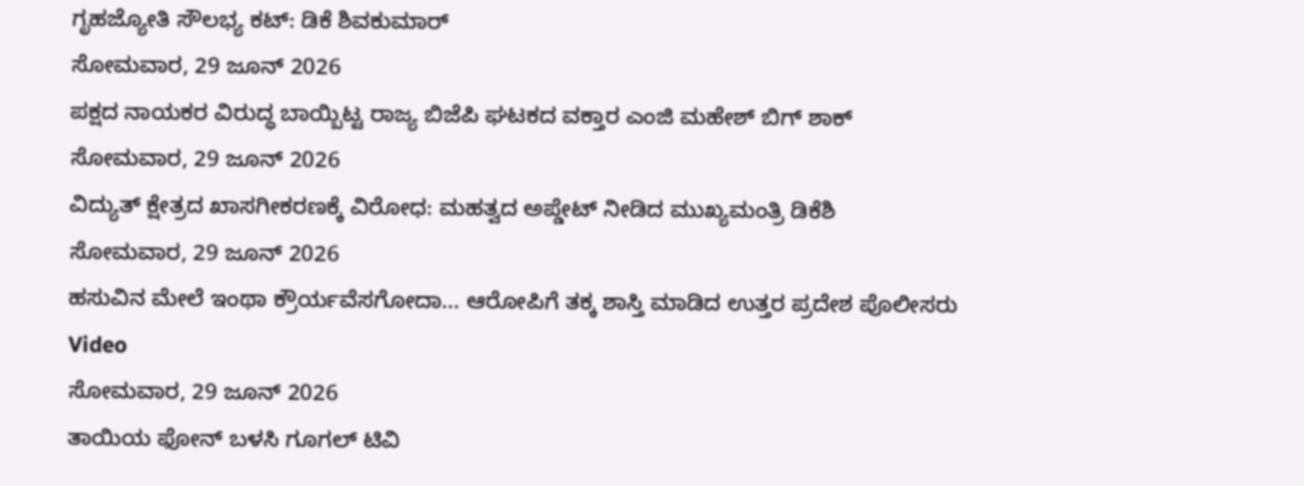ಗೃಹಜ್ಯೋತಿ ಸೌಲಭ್ಯ ಕಟ್: ಡಿಕೆ ಶಿವಕುಮಾರ್
ಸೋಮವಾರ, 29 ಜೂನ್ 2026
ಪಕ್ಷದ ನಾಯಕರ ವಿರುದ್ಧ ಬಾಯ್ಬಿಟ್ಟ ರಾಜ್ಯ ಬಿಜೆಪಿ ಘಟಕದ ವಕ್ತಾರ ಎಂಜಿ ಮಹೇಶ್ ಬಿಗ್ ಶಾಕ್
ಸೋಮವಾರ, 29 ಜೂನ್ 2026
ವಿದ್ಯುತ್ ಕ್ಷೇತ್ರದ ಖಾಸಗೀಕರಣಕ್ಕೆ ವಿರೋಧ: ಮಹತ್ವದ ಅಪ್ಡೇಟ್ ನೀಡಿದ ಮುಖ್ಯಮಂತ್ರಿ ಡಿಕೆಶಿ
ಸೋಮವಾರ, 29 ಜೂನ್ 2026
ಹಸುವಿನ ಮೇಲೆ ಇಂಥಾ ಕ್ರೌರ್ಯವೆಸಗೋದಾ... ಆರೋಪಿಗೆ ತಕ್ಕ ಶಾಸ್ತಿ ಮಾಡಿದ ಉತ್ತರ ಪ್ರದೇಶ ಪೊಲೀಸರು Video
ಸೋಮವಾರ, 29 ಜೂನ್ 2026
ತಾಯಿಯ ಫೋನ್ ಬಳಸಿ ಗೂಗಲ್ ಟಿವಿ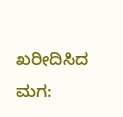ಖರೀದಿಸಿದ ಮಗ: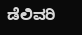ಡೆಲಿವರಿ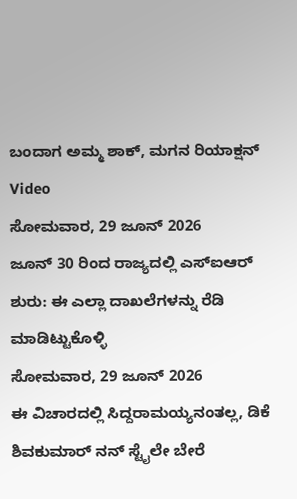ಬಂದಾಗ ಅಮ್ಮ ಶಾಕ್, ಮಗನ ರಿಯಾಕ್ಷನ್ Video
ಸೋಮವಾರ, 29 ಜೂನ್ 2026
ಜೂನ್ 30 ರಿಂದ ರಾಜ್ಯದಲ್ಲಿ ಎಸ್ಐಆರ್ ಶುರು: ಈ ಎಲ್ಲಾ ದಾಖಲೆಗಳನ್ನು ರೆಡಿ ಮಾಡಿಟ್ಟುಕೊಳ್ಳಿ
ಸೋಮವಾರ, 29 ಜೂನ್ 2026
ಈ ವಿಚಾರದಲ್ಲಿ ಸಿದ್ದರಾಮಯ್ಯನಂತಲ್ಲ, ಡಿಕೆ ಶಿವಕುಮಾರ್ ನನ್ ಸ್ಟೈಲೇ ಬೇರೆ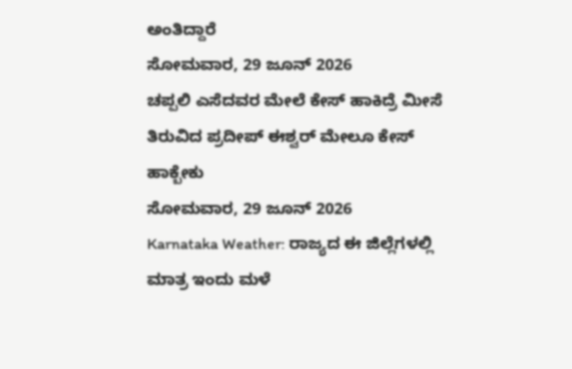ಅಂತಿದ್ದಾರೆ
ಸೋಮವಾರ, 29 ಜೂನ್ 2026
ಚಪ್ಪಲಿ ಎಸೆದವರ ಮೇಲೆ ಕೇಸ್ ಹಾಕಿದ್ರೆ ಮೀಸೆ ತಿರುವಿದ ಪ್ರದೀಪ್ ಈಶ್ವರ್ ಮೇಲೂ ಕೇಸ್ ಹಾಕ್ಬೇಕು
ಸೋಮವಾರ, 29 ಜೂನ್ 2026
Karnataka Weather: ರಾಜ್ಯದ ಈ ಜಿಲ್ಲೆಗಳಲ್ಲಿ ಮಾತ್ರ ಇಂದು ಮಳೆ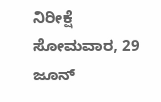ನಿರೀಕ್ಷೆ
ಸೋಮವಾರ, 29 ಜೂನ್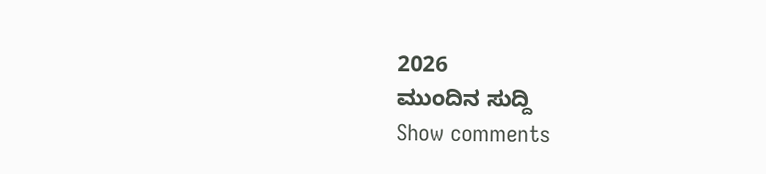2026
ಮುಂದಿನ ಸುದ್ದಿ
Show comments